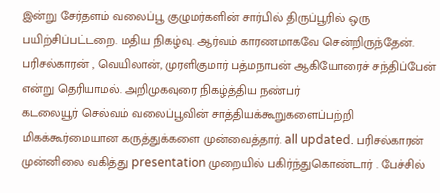இன்று சேர்தளம் வலைப்பூ குழுமர்களின் சார்பில் திருப்பூரில் ஒரு பயிற்சிப்பட்டறை. மதிய நிகழ்வு. ஆர்வம் காரணமாகவே சென்றிருந்தேன். பரிசல்காரன் , வெயிலான், முரளிகுமார் பத்மநாபன் ஆகியோரைச் சந்திப்பேன் என்று தெரியாமல். அறிமுகவுரை நிகழ்த்திய நண்பர்
கடலையூர் செல்வம் வலைப்பூவின் சாத்தியக்கூறுகளைப்பற்றி மிகக்கூர்மையான கருத்துக்களை முன்வைத்தார். all updated. பரிசல்காரன் முன்னிலை வகித்து presentation முறையில் பகிர்ந்துகொண்டார் . பேச்சில்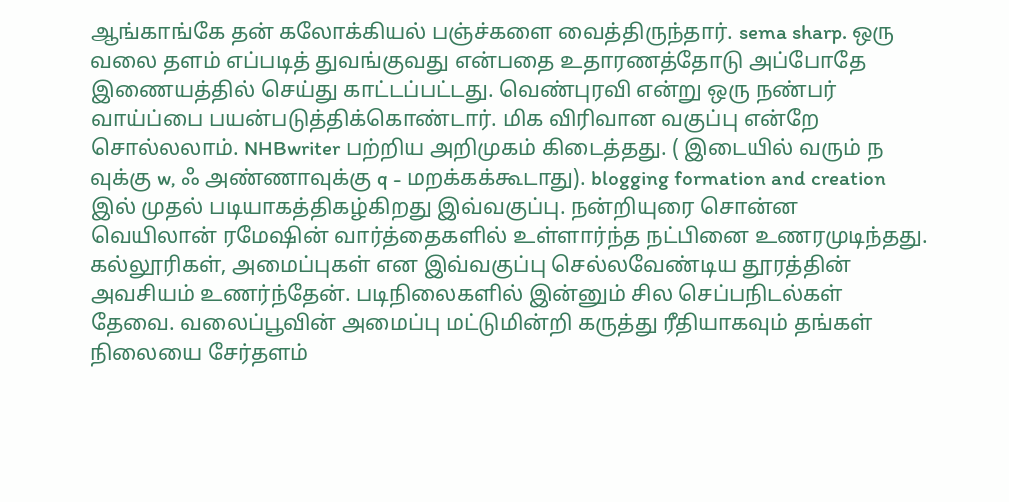ஆங்காங்கே தன் கலோக்கியல் பஞ்ச்களை வைத்திருந்தார். sema sharp. ஒரு வலை தளம் எப்படித் துவங்குவது என்பதை உதாரணத்தோடு அப்போதே இணையத்தில் செய்து காட்டப்பட்டது. வெண்புரவி என்று ஒரு நண்பர்
வாய்ப்பை பயன்படுத்திக்கொண்டார். மிக விரிவான வகுப்பு என்றே சொல்லலாம். NHBwriter பற்றிய அறிமுகம் கிடைத்தது. ( இடையில் வரும் ந வுக்கு w, ஃ அண்ணாவுக்கு q - மறக்கக்கூடாது). blogging formation and creation இல் முதல் படியாகத்திகழ்கிறது இவ்வகுப்பு. நன்றியுரை சொன்ன வெயிலான் ரமேஷின் வார்த்தைகளில் உள்ளார்ந்த நட்பினை உணரமுடிந்தது. கல்லூரிகள், அமைப்புகள் என இவ்வகுப்பு செல்லவேண்டிய தூரத்தின் அவசியம் உணர்ந்தேன். படிநிலைகளில் இன்னும் சில செப்பநிடல்கள் தேவை. வலைப்பூவின் அமைப்பு மட்டுமின்றி கருத்து ரீதியாகவும் தங்கள் நிலையை சேர்தளம்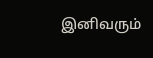இனிவரும்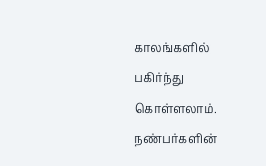காலங்களில் பகிர்ந்து கொள்ளலாம். நண்பர்களின்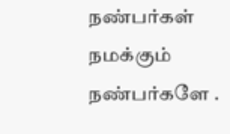நண்பர்கள் நமக்கும் நண்பர்களே .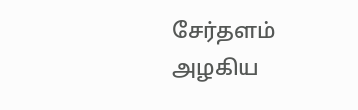சேர்தளம் அழகிய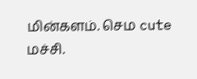மின்களம். செம cute மச்சி.